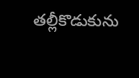తల్లీకొడుకును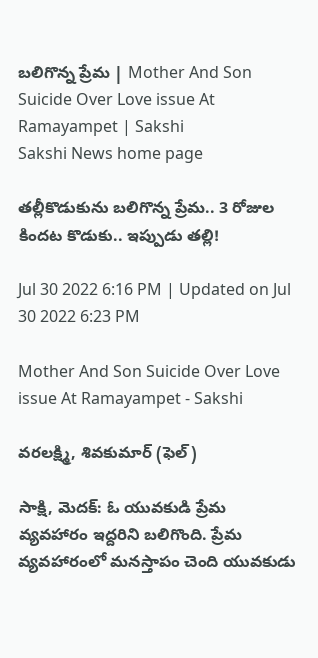బలిగొన్న ప్రేమ | Mother And Son Suicide Over Love issue At Ramayampet | Sakshi
Sakshi News home page

తల్లీకొడుకును బలిగొన్న ప్రేమ.. 3 రోజుల కిందట కొడుకు.. ఇప్పుడు తల్లి!

Jul 30 2022 6:16 PM | Updated on Jul 30 2022 6:23 PM

Mother And Son Suicide Over Love issue At Ramayampet - Sakshi

వరలక్ష్మి, శివకుమార్‌ (ఫెల్‌)

సాక్షి, మెదక్‌: ఓ యువకుడి ప్రేమ వ్యవహారం ఇద్దరిని బలిగొంది. ప్రేమ వ్యవహారంలో మనస్తాపం చెంది యువకుడు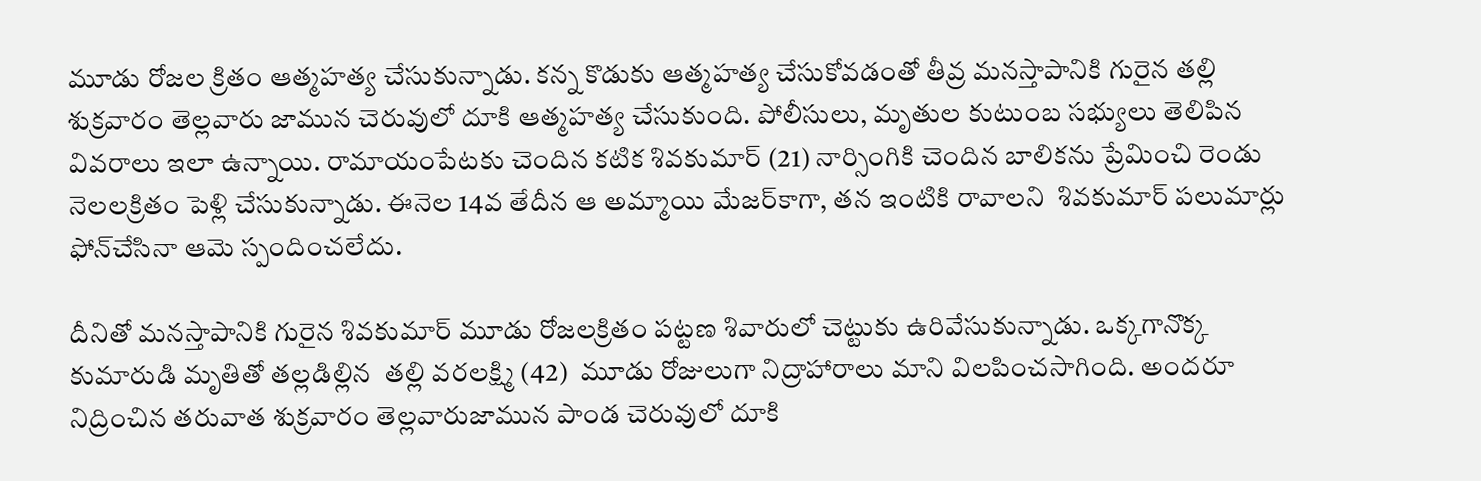మూడు రోజల క్రితం ఆత్మహత్య చేసుకున్నాడు. కన్న కొడుకు ఆత్మహత్య చేసుకోవడంతో తీవ్ర మనస్తాపానికి గురైన తల్లి శుక్రవారం తెల్లవారు జామున చెరువులో దూకి ఆత్మహత్య చేసుకుంది. పోలీసులు, మృతుల కుటుంబ సభ్యులు తెలిపిన వివరాలు ఇలా ఉన్నాయి. రామాయంపేటకు చెందిన కటిక శివకుమార్‌ (21) నార్సింగికి చెందిన బాలికను ప్రేమించి రెండు నెలలక్రితం పెళ్లి చేసుకున్నాడు. ఈనెల 14వ తేదీన ఆ అమ్మాయి మేజర్‌కాగా, తన ఇంటికి రావాలని  శివకుమార్‌ పలుమార్లు  ఫోన్‌చేసినా ఆమె స్పందించలేదు.

దీనితో మనస్తాపానికి గురైన శివకుమార్‌ మూడు రోజలక్రితం పట్టణ శివారులో చెట్టుకు ఉరివేసుకున్నాడు. ఒక్కగానొక్క కుమారుడి మృతితో తల్లడిల్లిన  తల్లి వరలక్ష్మి (42)  మూడు రోజులుగా నిద్రాహారాలు మాని విలపించసాగింది. అందరూ నిద్రించిన తరువాత శుక్రవారం తెల్లవారుజామున పాండ చెరువులో దూకి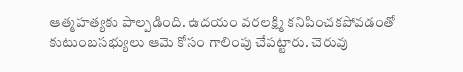ఆత్మహత్యకు పాల్పడింది. ఉదయం వరలక్ష్మి కనిపించకపోవడంతో కుటుంబసభ్యులు ఆమె కోసం గాలింపు చేపట్టారు. చెరువు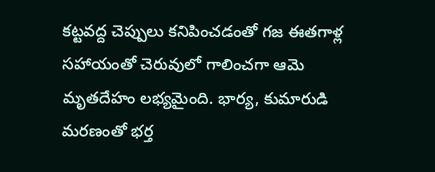కట్టవద్ద చెప్పులు కనిపించడంతో గజ ఈతగాళ్ల సహాయంతో చెరువులో గాలించగా ఆమె మృతదేహం లభ్యమైంది. భార్య, కుమారుడి మరణంతో భర్త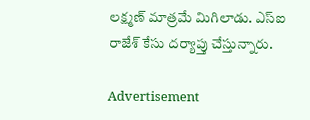లక్ష్మణ్‌ మాత్రమే మిగిలాడు. ఎస్‌ఐ రాజేశ్‌ కేసు దర్యాప్తు చేస్తున్నారు.

Advertisement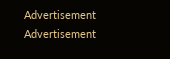Advertisement
Advertisement